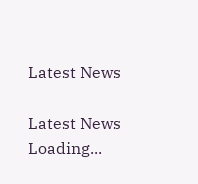Latest News

Latest News
Loading...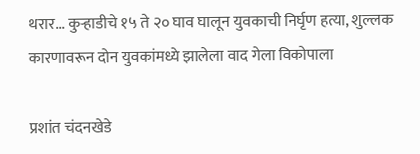थरार... कुऱ्हाडीचे १५ ते २० घाव घालून युवकाची निर्घृण हत्या, शुल्लक कारणावरून दोन युवकांमध्ये झालेला वाद गेला विकोपाला

प्रशांत चंदनखेडे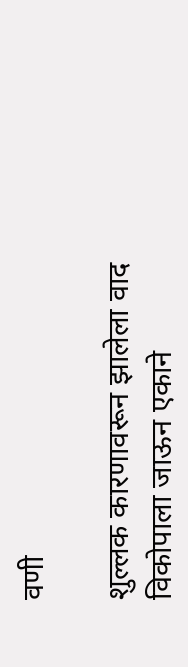वणी

शुल्लक कारणावरून झालेला वाद विकोपाला जाऊन एकाने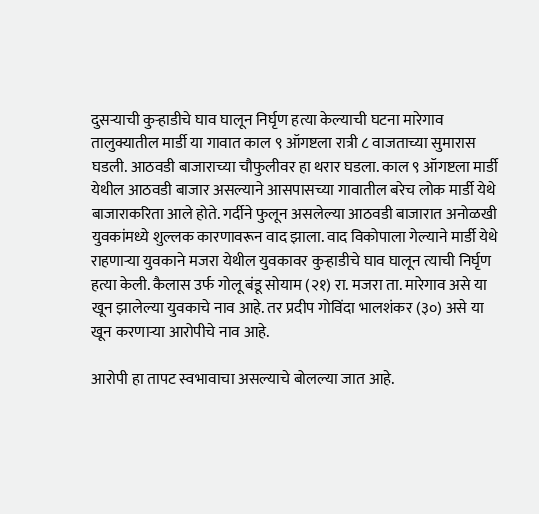दुसऱ्याची कुऱ्हाडीचे घाव घालून निर्घृण हत्या केल्याची घटना मारेगाव तालुक्यातील मार्डी या गावात काल ९ ऑगष्टला रात्री ८ वाजताच्या सुमारास घडली. आठवडी बाजाराच्या चौफुलीवर हा थरार घडला. काल ९ ऑगष्टला मार्डी येथील आठवडी बाजार असल्याने आसपासच्या गावातील बरेच लोक मार्डी येथे बाजाराकरिता आले होते. गर्दीने फुलून असलेल्या आठवडी बाजारात अनोळखी युवकांमध्ये शुल्लक कारणावरून वाद झाला. वाद विकोपाला गेल्याने मार्डी येथे राहणाऱ्या युवकाने मजरा येथील युवकावर कुऱ्हाडीचे घाव घालून त्याची निर्घृण हत्या केली. कैलास उर्फ गोलू बंडू सोयाम (२१) रा. मजरा ता. मारेगाव असे या खून झालेल्या युवकाचे नाव आहे. तर प्रदीप गोविंदा भालशंकर (३०) असे या खून करणाऱ्या आरोपीचे नाव आहे.

आरोपी हा तापट स्वभावाचा असल्याचे बोलल्या जात आहे.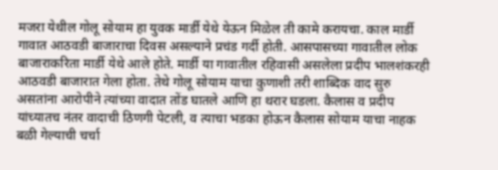मजरा येथील गोलू सोयाम हा युवक मार्डी येथे येऊन मिळेल ती कामे करायचा. काल मार्डी गावात आठवडी बाजाराचा दिवस असल्याने प्रचंड गर्दी होती. आसपासच्या गावातील लोक बाजाराकरिता मार्डी येथे आले होते. मार्डी या गावातील रहिवासी असलेला प्रदीप भालशंकरही आठवडी बाजारात गेला होता. तेथे गोलू सोयाम याचा कुणाशी तरी शाब्दिक वाद सुरु असतांना आरोपीने त्यांच्या वादात तोंड घातले आणि हा थरार घडला. कैलास व प्रदीप यांच्यातच नंतर वादाची ठिणगी पेटली, व त्याचा भडका होऊन कैलास सोयाम याचा नाहक बळी गेल्याची चर्चा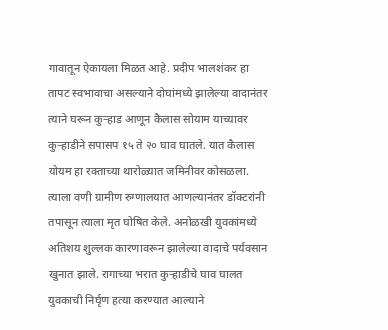गावातून ऐकायला मिळत आहे. प्रदीप भालशंकर हा तापट स्वभावाचा असल्याने दोघांमध्ये झालेल्या वादानंतर त्याने घरून कुऱ्हाड आणून कैलास सोयाम याच्यावर कुऱ्हाडीने सपासप १५ ते २० घाव घातले. यात कैलास योयम हा रक्ताच्या थारोळ्यात जमिनीवर कोसळला. त्याला वणी ग्रामीण रुग्णालयात आणल्यानंतर डॉक्टरांनी तपासून त्याला मृत घोषित केले. अनोळखी युवकांमध्ये अतिशय शुल्लक कारणावरून झालेल्या वादाचे पर्यवसान खुनात झाले. रागाच्या भरात कुऱ्हाडीचे घाव घालत युवकाची निर्घृण हत्या करण्यात आल्याने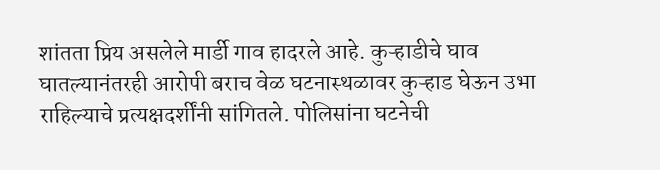शांतता प्रिय असलेले मार्डी गाव हादरले आहे. कुऱ्हाडीचे घाव घातल्यानंतरही आरोपी बराच वेळ घटनास्थळावर कुऱ्हाड घेऊन उभा राहिल्याचे प्रत्यक्षदर्शींनी सांगितले. पोलिसांना घटनेची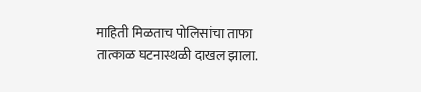माहिती मिळताच पोलिसांचा ताफा तात्काळ घटनास्थळी दाखल झाला.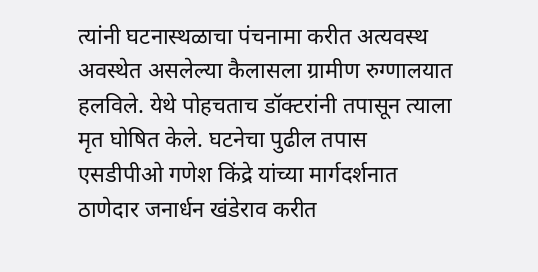त्यांनी घटनास्थळाचा पंचनामा करीत अत्यवस्थ अवस्थेत असलेल्या कैलासला ग्रामीण रुग्णालयात हलविले. येथे पोहचताच डॉक्टरांनी तपासून त्याला मृत घोषित केले. घटनेचा पुढील तपास एसडीपीओ गणेश किंद्रे यांच्या मार्गदर्शनात ठाणेदार जनार्धन खंडेराव करीत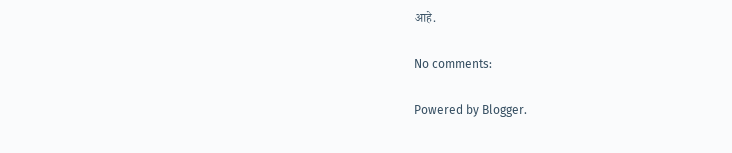आहे.

No comments:

Powered by Blogger.